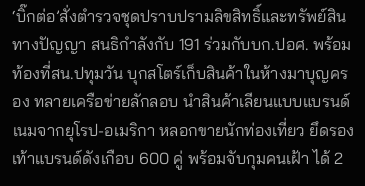‘บิ๊กต่อ’สั่งตำรวจชุดปราบปรามลิขสิทธิ์และทรัพย์สินทางปัญญา สนธิกำลังกับ 191 ร่วมกับบก.ปอศ. พร้อมท้องที่สน.ปทุมวัน บุกสโตร์เก็บสินค้าในห้างมาบุญครอง ทลายเครือข่ายลักลอบ นำสินค้าเลียนแบบแบรนด์เนมจากยุโรป-อเมริกา หลอกขายนักท่องเที่ยว ยึดรองเท้าแบรนด์ดังเกือบ 600 คู่ พร้อมจับกุมคนเฝ้า ได้ 2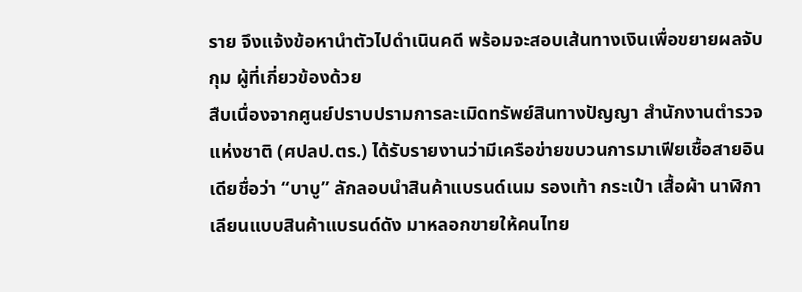ราย จึงแจ้งข้อหานำตัวไปดำเนินคดี พร้อมจะสอบเส้นทางเงินเพื่อขยายผลจับกุม ผู้ที่เกี่ยวข้องด้วย
สืบเนื่องจากศูนย์ปราบปรามการละเมิดทรัพย์สินทางปัญญา สำนักงานตำรวจแห่งชาติ (ศปลป.ตร.) ได้รับรายงานว่ามีเครือข่ายขบวนการมาเฟียเชื้อสายอินเดียชื่อว่า “บาบู” ลักลอบนำสินค้าแบรนด์เนม รองเท้า กระเป๋า เสื้อผ้า นาฬิกา เลียนแบบสินค้าแบรนด์ดัง มาหลอกขายให้คนไทย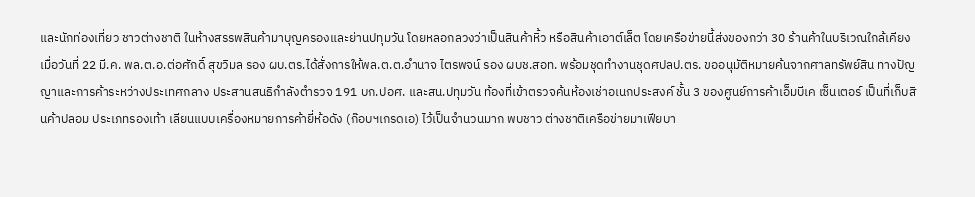และนักท่องเที่ยว ชาวต่างชาติ ในห้างสรรพสินค้ามาบุญครองและย่านปทุมวัน โดยหลอกลวงว่าเป็นสินค้าหิ้ว หรือสินค้าเอาต์เล็ต โดยเครือข่ายนี้ส่งของกว่า 30 ร้านค้าในบริเวณใกล้เคียง
เมื่อวันที่ 22 มี.ค. พล.ต.อ.ต่อศักดิ์ สุขวิมล รอง ผบ.ตร.ได้สั่งการให้พล.ต.ต.อำนาจ ไตรพจน์ รอง ผบช.สอท. พร้อมชุดทำงานชุดศปลป.ตร. ขออนุมัติหมายค้นจากศาลทรัพย์สิน ทางปัญญาและการค้าระหว่างประเทศกลาง ประสานสนธิกำลังตำรวจ 191 บก.ปอศ. และสน.ปทุมวัน ท้องที่เข้าตรวจค้นห้องเช่าอเนกประสงค์ ชั้น 3 ของศูนย์การค้าเอ็มบีเค เซ็นเตอร์ เป็นที่เก็บสินค้าปลอม ประเภทรองเท้า เลียนแบบเครื่องหมายการค้ายี่ห้อดัง (ก๊อบฯเกรดเอ) ไว้เป็นจำนวนมาก พบชาว ต่างชาติเครือข่ายมาเฟียบา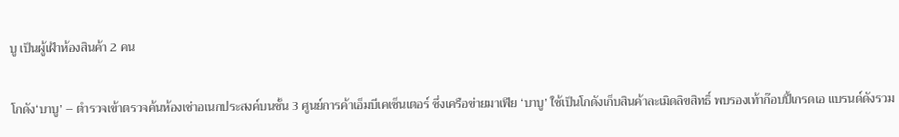บู เป็นผู้เฝ้าห้องสินค้า 2 คน

โกดัง‘บาบู’ – ตำรวจเข้าตรวจค้นห้องเช่าอเนกประสงค์บนชั้น 3 ศูนย์การค้าเอ็มบีเคเซ็นเตอร์ ซึ่งเครือข่ายมาเฟีย ‘บาบู’ ใช้เป็นโกดังเก็บสินค้าละเมิดลิขสิทธิ์ พบรองเท้าก๊อบปี้เกรดเอ แบรนด์ดังรวม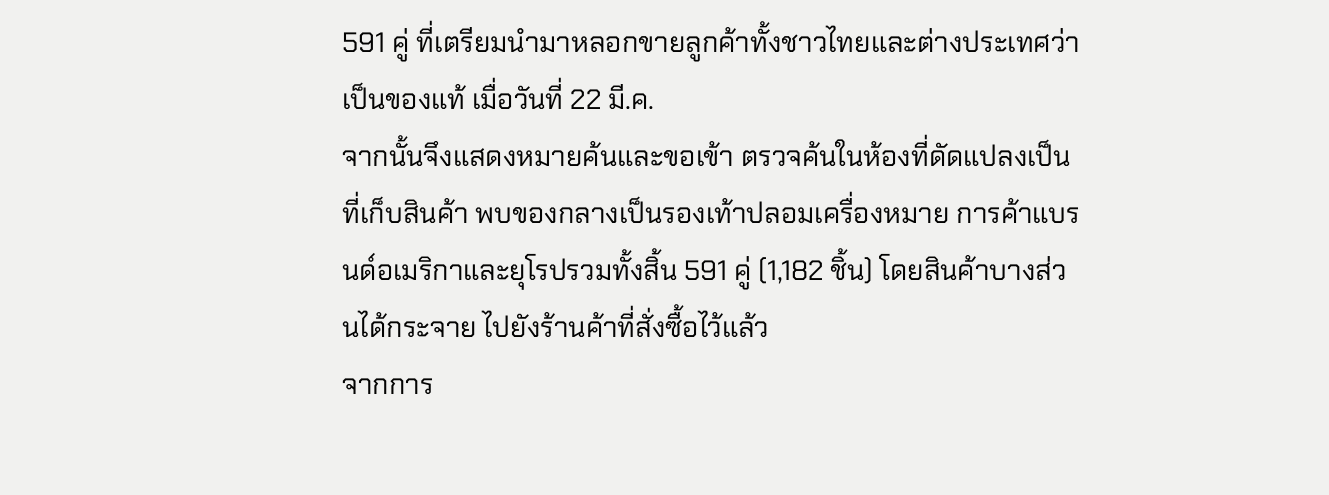591 คู่ ที่เตรียมนำมาหลอกขายลูกค้าทั้งชาวไทยและต่างประเทศว่าเป็นของแท้ เมื่อวันที่ 22 มี.ค.
จากนั้นจึงแสดงหมายค้นและขอเข้า ตรวจค้นในห้องที่ดัดแปลงเป็นที่เก็บสินค้า พบของกลางเป็นรองเท้าปลอมเครื่องหมาย การค้าแบรนด์อเมริกาและยุโรปรวมทั้งสิ้น 591 คู่ (1,182 ชิ้น) โดยสินค้าบางส่วนได้กระจาย ไปยังร้านค้าที่สั่งซื้อไว้แล้ว
จากการ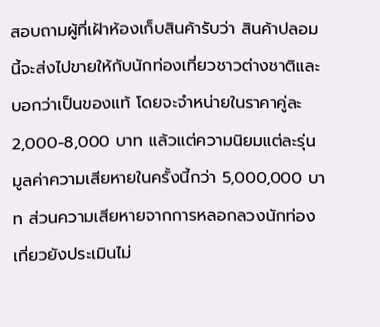สอบถามผู้ที่เฝ้าห้องเก็บสินค้ารับว่า สินค้าปลอมนี้จะส่งไปขายให้กับนักท่องเที่ยวชาวต่างชาติและบอกว่าเป็นของแท้ โดยจะจำหน่ายในราคาคู่ละ 2,000-8,000 บาท แล้วแต่ความนิยมแต่ละรุ่น มูลค่าความเสียหายในครั้งนี้กว่า 5,000,000 บาท ส่วนความเสียหายจากการหลอกลวงนักท่องเที่ยวยังประเมินไม่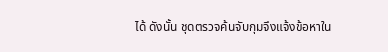ได้ ดังนั้น ชุดตรวจค้นจับกุมจึงแจ้งข้อหาใน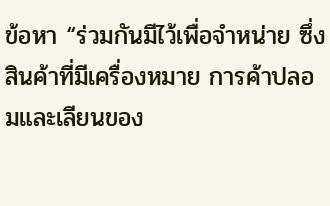ข้อหา “ร่วมกันมีไว้เพื่อจำหน่าย ซึ่งสินค้าที่มีเครื่องหมาย การค้าปลอมและเลียนของ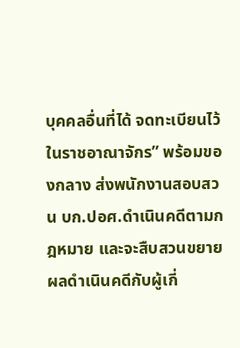บุคคลอื่นที่ได้ จดทะเบียนไว้ในราชอาณาจักร” พร้อมของกลาง ส่งพนักงานสอบสวน บก.ปอศ.ดำเนินคดีตามกฎหมาย และจะสืบสวนขยายผลดำเนินคดีกับผู้เกี่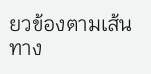ยวข้องตามเส้นทาง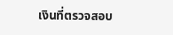เงินที่ตรวจสอบ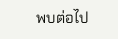พบต่อไป